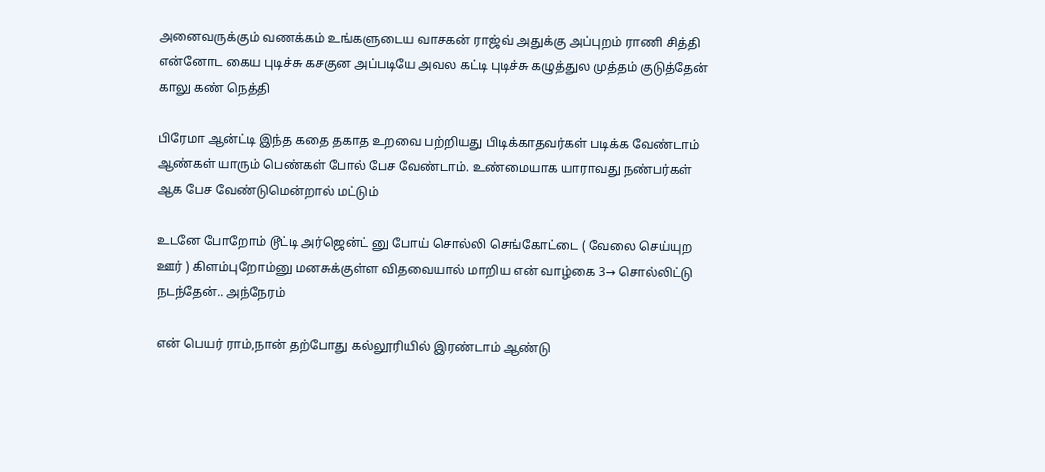அனைவருக்கும் வணக்கம் உங்களுடைய வாசகன் ராஜ்வ் அதுக்கு அப்புறம் ராணி சித்தி என்னோட கைய புடிச்சு கசகுன அப்படியே அவல கட்டி புடிச்சு கழுத்துல முத்தம் குடுத்தேன் காலு கண் நெத்தி

பிரேமா ஆன்ட்டி இந்த கதை தகாத உறவை பற்றியது பிடிக்காதவர்கள் படிக்க வேண்டாம் ஆண்கள் யாரும் பெண்கள் போல் பேச வேண்டாம். உண்மையாக யாராவது நண்பர்கள் ஆக பேச வேண்டுமென்றால் மட்டும்

உடனே போறோம் டூட்டி அர்ஜென்ட் னு போய் சொல்லி செங்கோட்டை ( வேலை செய்யுற ஊர் ) கிளம்புறோம்னு மனசுக்குள்ள விதவையால் மாறிய என் வாழ்கை 3→ சொல்லிட்டு நடந்தேன்.. அந்நேரம்

என் பெயர் ராம்,நான் தற்போது கல்லூரியில் இரண்டாம் ஆண்டு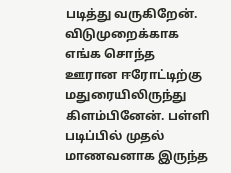படித்து வருகிறேன். விடுமுறைக்காக எங்க சொந்த ஊரான ஈரோட்டிற்கு மதுரையிலிருந்து கிளம்பினேன். பள்ளி படிப்பில் முதல் மாணவனாக இருந்த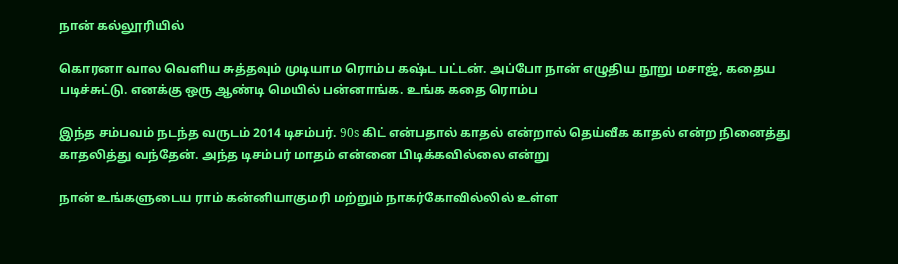நான் கல்லூரியில்

கொரனா வால வெளிய சுத்தவும் முடியாம ரொம்ப கஷ்ட பட்டன். அப்போ நான் எழுதிய நூறு மசாஜ், கதைய படிச்சுட்டு. எனக்கு ஒரு ஆண்டி மெயில் பன்னாங்க. உங்க கதை ரொம்ப

இந்த சம்பவம் நடந்த வருடம் 2014 டிசம்பர். 90s கிட் என்பதால் காதல் என்றால் தெய்வீக காதல் என்ற நினைத்து காதலித்து வந்தேன். அந்த டிசம்பர் மாதம் என்னை பிடிக்கவில்லை என்று

நான் உங்களுடைய ராம் கன்னியாகுமரி மற்றும் நாகர்கோவில்லில் உள்ள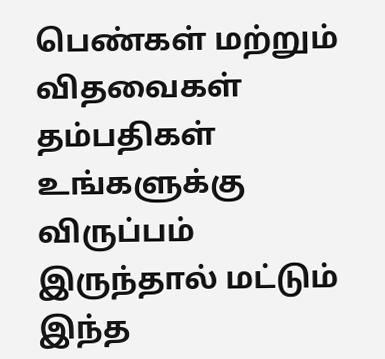பெண்கள் மற்றும் விதவைகள் தம்பதிகள் உங்களுக்கு விருப்பம் இருந்தால் மட்டும் இந்த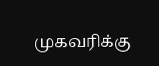முகவரிக்கு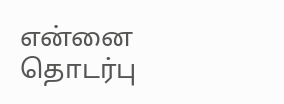என்னை தொடர்பு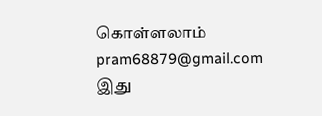கொள்ளலாம் pram68879@gmail.com இது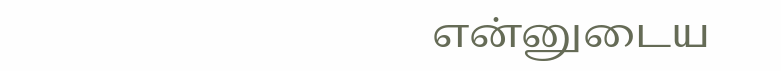என்னுடைய